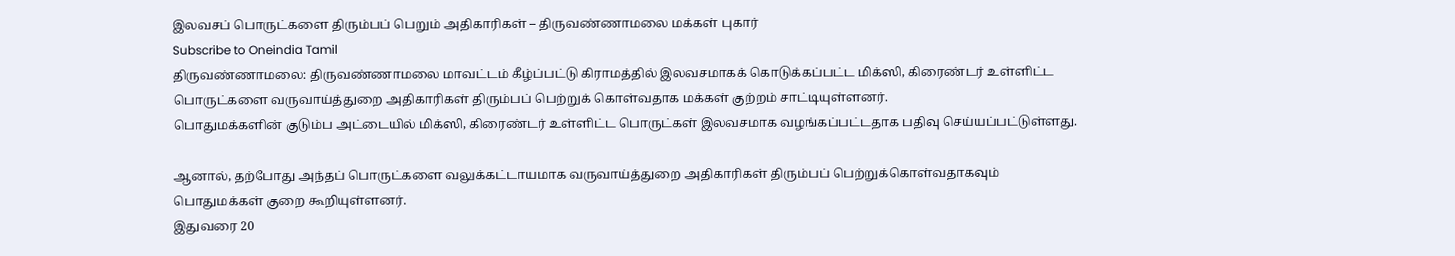இலவசப் பொருட்களை திரும்பப் பெறும் அதிகாரிகள் – திருவண்ணாமலை மக்கள் புகார்
Subscribe to Oneindia Tamil
திருவண்ணாமலை: திருவண்ணாமலை மாவட்டம் கீழ்ப்பட்டு கிராமத்தில் இலவசமாகக் கொடுக்கப்பட்ட மிக்ஸி, கிரைண்டர் உள்ளிட்ட பொருட்களை வருவாய்த்துறை அதிகாரிகள் திரும்பப் பெற்றுக் கொள்வதாக மக்கள் குற்றம் சாட்டியுள்ளனர்.
பொதுமக்களின் குடும்ப அட்டையில் மிக்ஸி, கிரைண்டர் உள்ளிட்ட பொருட்கள் இலவசமாக வழங்கப்பட்டதாக பதிவு செய்யப்பட்டுள்ளது.

ஆனால், தற்போது அந்தப் பொருட்களை வலுக்கட்டாயமாக வருவாய்த்துறை அதிகாரிகள் திரும்பப் பெற்றுக்கொள்வதாகவும் பொதுமக்கள் குறை கூறியுள்ளனர்.
இதுவரை 20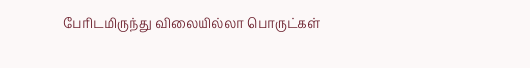பேரிடமிருந்து விலையில்லா பொருட்கள்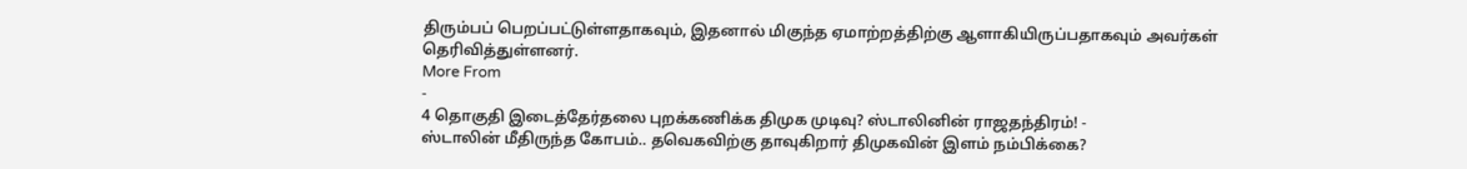திரும்பப் பெறப்பட்டுள்ளதாகவும், இதனால் மிகுந்த ஏமாற்றத்திற்கு ஆளாகியிருப்பதாகவும் அவர்கள் தெரிவித்துள்ளனர்.
More From
-
4 தொகுதி இடைத்தேர்தலை புறக்கணிக்க திமுக முடிவு? ஸ்டாலினின் ராஜதந்திரம்! -
ஸ்டாலின் மீதிருந்த கோபம்.. தவெகவிற்கு தாவுகிறார் திமுகவின் இளம் நம்பிக்கை?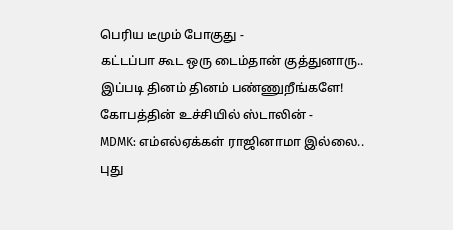பெரிய டீமும் போகுது -
கட்டப்பா கூட ஒரு டைம்தான் குத்துனாரு.. இப்படி தினம் தினம் பண்ணுறீங்களே! கோபத்தின் உச்சியில் ஸ்டாலின் -
MDMK: எம்எல்ஏக்கள் ராஜினாமா இல்லை.. புது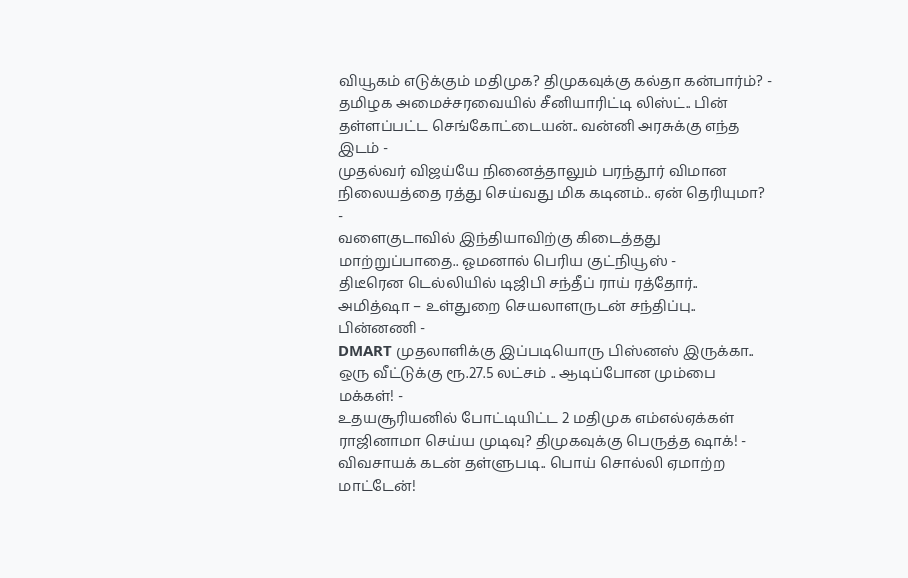வியூகம் எடுக்கும் மதிமுக? திமுகவுக்கு கல்தா கன்பார்ம்? -
தமிழக அமைச்சரவையில் சீனியாரிட்டி லிஸ்ட்.. பின் தள்ளப்பட்ட செங்கோட்டையன்.. வன்னி அரசுக்கு எந்த இடம் -
முதல்வர் விஜய்யே நினைத்தாலும் பரந்தூர் விமான நிலையத்தை ரத்து செய்வது மிக கடினம்.. ஏன் தெரியுமா? -
வளைகுடாவில் இந்தியாவிற்கு கிடைத்தது மாற்றுப்பாதை.. ஓமனால் பெரிய குட்நியூஸ் -
திடீரென டெல்லியில் டிஜிபி சந்தீப் ராய் ரத்தோர்.. அமித்ஷா – உள்துறை செயலாளருடன் சந்திப்பு.. பின்னணி -
DMART முதலாளிக்கு இப்படியொரு பிஸ்னஸ் இருக்கா.. ஒரு வீட்டுக்கு ரூ.27.5 லட்சம் .. ஆடிப்போன மும்பை மக்கள்! -
உதயசூரியனில் போட்டியிட்ட 2 மதிமுக எம்எல்ஏக்கள் ராஜினாமா செய்ய முடிவு? திமுகவுக்கு பெருத்த ஷாக்! -
விவசாயக் கடன் தள்ளுபடி.. பொய் சொல்லி ஏமாற்ற மாட்டேன்!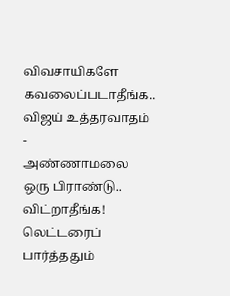விவசாயிகளே கவலைப்படாதீங்க.. விஜய் உத்தரவாதம் -
அண்ணாமலை ஒரு பிராண்டு.. விட்றாதீங்க! லெட்டரைப் பார்த்ததும்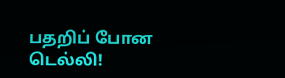பதறிப் போன டெல்லி!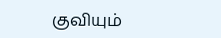குவியும்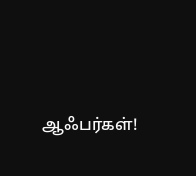ஆஃபர்கள்!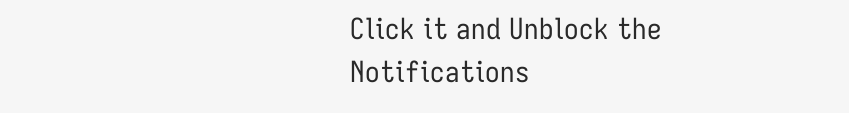Click it and Unblock the Notifications